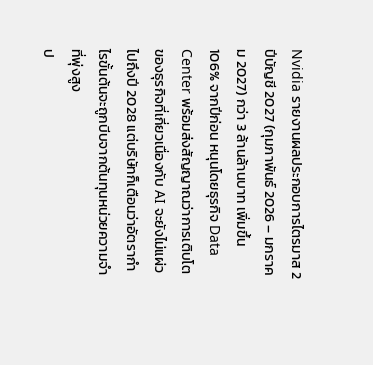Nvidia รายงานผลประกอบการไตรมาส 2 ปีบัญชี 2027 (กุมภาพันธ์ 2026 – มกราคม 2027) กว่า 3 ล้านล้านบาท เพิ่มขึ้น 106% จากปีก่อน หนุนโดยธุรกิจ Data Center พร้อมส่งสัญญาณว่าการเติบโตของธุรกิจที่เกี่ยวเนื่องกับ AI จะยังไม่แผ่วไปถึงปี 2028 แต่บริษัทก็เตือนว่าอัตรากำไรขั้นต้นจะถูกบีบจากต้นทุนหน่วยความจำที่พุ่งสูง
ป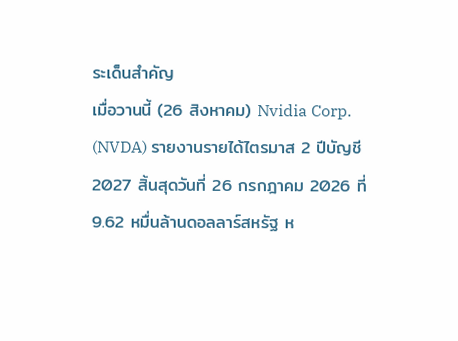ระเด็นสำคัญ
เมื่อวานนี้ (26 สิงหาคม) Nvidia Corp. (NVDA) รายงานรายได้ไตรมาส 2 ปีบัญชี 2027 สิ้นสุดวันที่ 26 กรกฎาคม 2026 ที่ 9.62 หมื่นล้านดอลลาร์สหรัฐ ห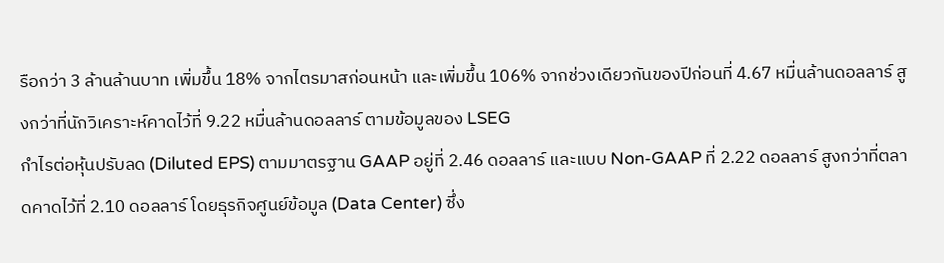รือกว่า 3 ล้านล้านบาท เพิ่มขึ้น 18% จากไตรมาสก่อนหน้า และเพิ่มขึ้น 106% จากช่วงเดียวกันของปีก่อนที่ 4.67 หมื่นล้านดอลลาร์ สูงกว่าที่นักวิเคราะห์คาดไว้ที่ 9.22 หมื่นล้านดอลลาร์ ตามข้อมูลของ LSEG
กำไรต่อหุ้นปรับลด (Diluted EPS) ตามมาตรฐาน GAAP อยู่ที่ 2.46 ดอลลาร์ และแบบ Non-GAAP ที่ 2.22 ดอลลาร์ สูงกว่าที่ตลาดคาดไว้ที่ 2.10 ดอลลาร์ โดยธุรกิจศูนย์ข้อมูล (Data Center) ซึ่ง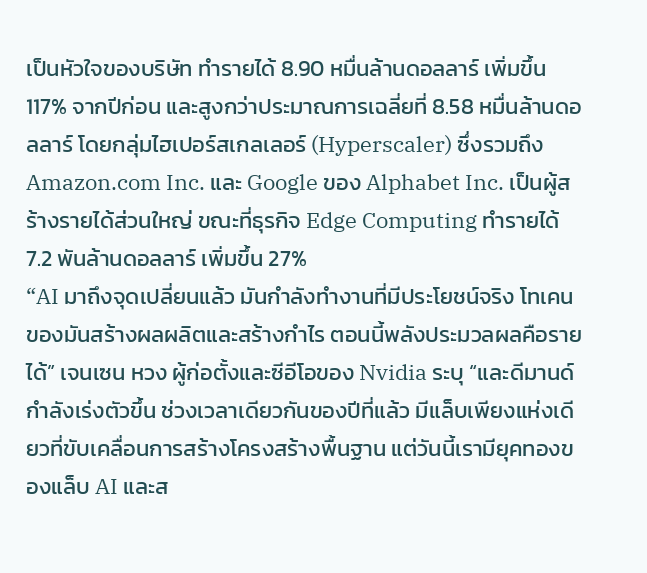เป็นหัวใจของบริษัท ทำรายได้ 8.90 หมื่นล้านดอลลาร์ เพิ่มขึ้น 117% จากปีก่อน และสูงกว่าประมาณการเฉลี่ยที่ 8.58 หมื่นล้านดอลลาร์ โดยกลุ่มไฮเปอร์สเกลเลอร์ (Hyperscaler) ซึ่งรวมถึง Amazon.com Inc. และ Google ของ Alphabet Inc. เป็นผู้สร้างรายได้ส่วนใหญ่ ขณะที่ธุรกิจ Edge Computing ทำรายได้ 7.2 พันล้านดอลลาร์ เพิ่มขึ้น 27%
“AI มาถึงจุดเปลี่ยนแล้ว มันกำลังทำงานที่มีประโยชน์จริง โทเคนของมันสร้างผลผลิตและสร้างกำไร ตอนนี้พลังประมวลผลคือรายได้” เจนเซน หวง ผู้ก่อตั้งและซีอีโอของ Nvidia ระบุ “และดีมานด์กำลังเร่งตัวขึ้น ช่วงเวลาเดียวกันของปีที่แล้ว มีแล็บเพียงแห่งเดียวที่ขับเคลื่อนการสร้างโครงสร้างพื้นฐาน แต่วันนี้เรามียุคทองของแล็บ AI และส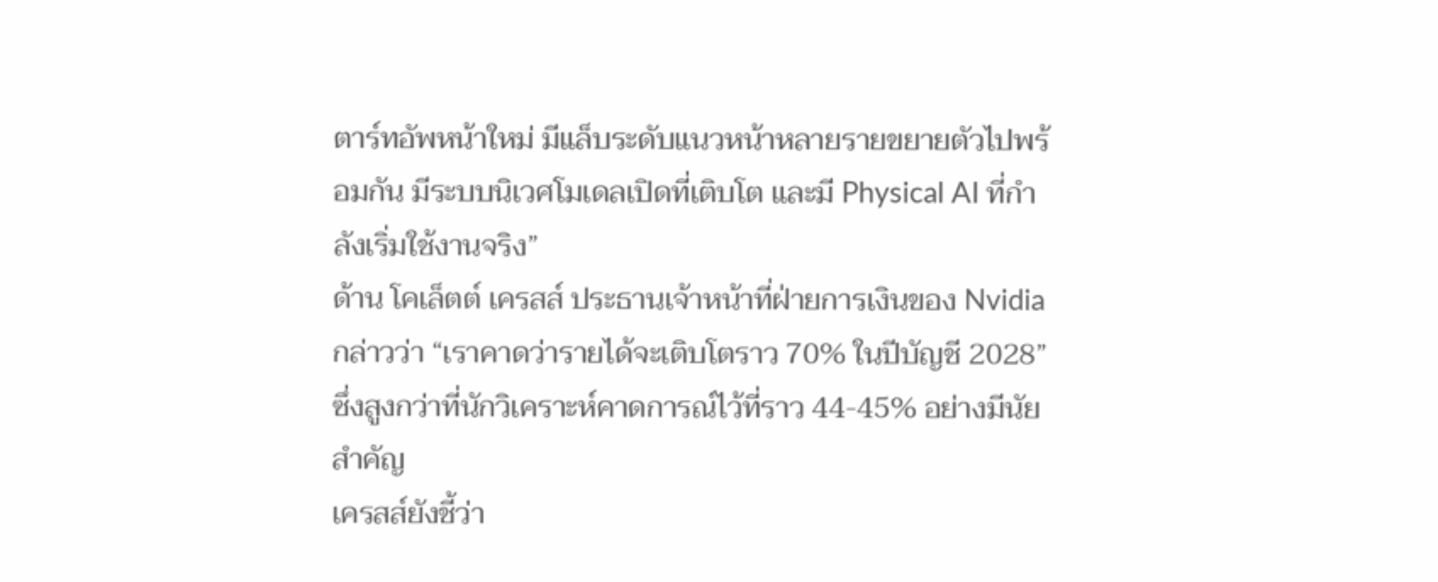ตาร์ทอัพหน้าใหม่ มีแล็บระดับแนวหน้าหลายรายขยายตัวไปพร้อมกัน มีระบบนิเวศโมเดลเปิดที่เติบโต และมี Physical AI ที่กำลังเริ่มใช้งานจริง”
ด้าน โคเล็ตต์ เครสส์ ประธานเจ้าหน้าที่ฝ่ายการเงินของ Nvidia กล่าวว่า “เราคาดว่ารายได้จะเติบโตราว 70% ในปีบัญชี 2028” ซึ่งสูงกว่าที่นักวิเคราะห์คาดการณ์ไว้ที่ราว 44-45% อย่างมีนัยสำคัญ
เครสส์ยังชี้ว่า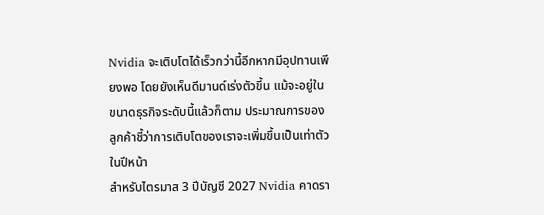Nvidia จะเติบโตได้เร็วกว่านี้อีกหากมีอุปทานเพียงพอ โดยยังเห็นดีมานด์เร่งตัวขึ้น แม้จะอยู่ในขนาดธุรกิจระดับนี้แล้วก็ตาม ประมาณการของลูกค้าชี้ว่าการเติบโตของเราจะเพิ่มขึ้นเป็นเท่าตัวในปีหน้า
สำหรับไตรมาส 3 ปีบัญชี 2027 Nvidia คาดรา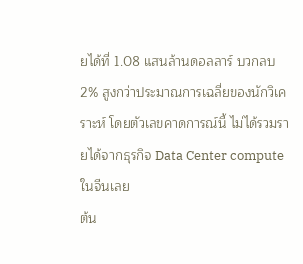ยได้ที่ 1.08 แสนล้านดอลลาร์ บวกลบ 2% สูงกว่าประมาณการเฉลี่ยของนักวิเคราะห์ โดยตัวเลขคาดการณ์นี้ ไม่ได้รวมรายได้จากธุรกิจ Data Center compute ในจีนเลย
ต้น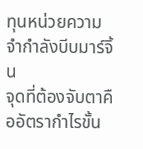ทุนหน่วยความจำกำลังบีบมาร์จิ้น
จุดที่ต้องจับตาคืออัตรากำไรขั้น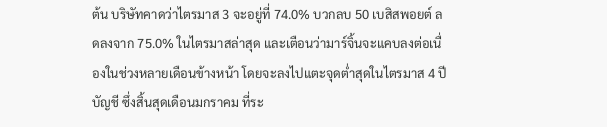ต้น บริษัทคาดว่าไตรมาส 3 จะอยู่ที่ 74.0% บวกลบ 50 เบสิสพอยต์ ลดลงจาก 75.0% ในไตรมาสล่าสุด และเตือนว่ามาร์จิ้นจะแคบลงต่อเนื่องในช่วงหลายเดือนข้างหน้า โดยจะลงไปแตะจุดต่ำสุดในไตรมาส 4 ปีบัญชี ซึ่งสิ้นสุดเดือนมกราคม ที่ระ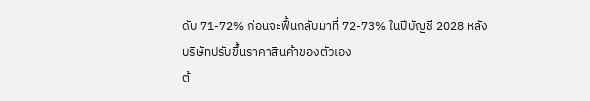ดับ 71-72% ก่อนจะฟื้นกลับมาที่ 72-73% ในปีบัญชี 2028 หลังบริษัทปรับขึ้นราคาสินค้าของตัวเอง
ต้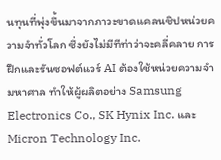นทุนที่พุ่งขึ้นมาจากภาวะขาดแคลนชิปหน่วยความจำทั่วโลก ซึ่งยังไม่มีทีท่าว่าจะคลี่คลาย การฝึกและรันซอฟต์แวร์ AI ต้องใช้หน่วยความจำมหาศาล ทำให้ผู้ผลิตอย่าง Samsung Electronics Co., SK Hynix Inc. และ Micron Technology Inc.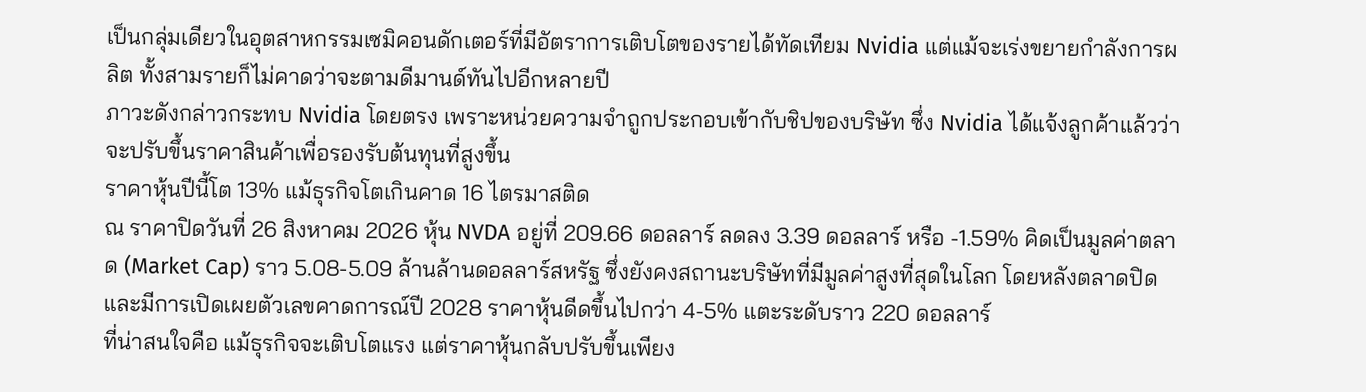เป็นกลุ่มเดียวในอุตสาหกรรมเซมิคอนดักเตอร์ที่มีอัตราการเติบโตของรายได้ทัดเทียม Nvidia แต่แม้จะเร่งขยายกำลังการผลิต ทั้งสามรายก็ไม่คาดว่าจะตามดีมานด์ทันไปอีกหลายปี
ภาวะดังกล่าวกระทบ Nvidia โดยตรง เพราะหน่วยความจำถูกประกอบเข้ากับชิปของบริษัท ซึ่ง Nvidia ได้แจ้งลูกค้าแล้วว่าจะปรับขึ้นราคาสินค้าเพื่อรองรับต้นทุนที่สูงขึ้น
ราคาหุ้นปีนี้โต 13% แม้ธุรกิจโตเกินคาด 16 ไตรมาสติด
ณ ราคาปิดวันที่ 26 สิงหาคม 2026 หุ้น NVDA อยู่ที่ 209.66 ดอลลาร์ ลดลง 3.39 ดอลลาร์ หรือ -1.59% คิดเป็นมูลค่าตลาด (Market Cap) ราว 5.08-5.09 ล้านล้านดอลลาร์สหรัฐ ซึ่งยังคงสถานะบริษัทที่มีมูลค่าสูงที่สุดในโลก โดยหลังตลาดปิดและมีการเปิดเผยตัวเลขคาดการณ์ปี 2028 ราคาหุ้นดีดขึ้นไปกว่า 4-5% แตะระดับราว 220 ดอลลาร์
ที่น่าสนใจคือ แม้ธุรกิจจะเติบโตแรง แต่ราคาหุ้นกลับปรับขึ้นเพียง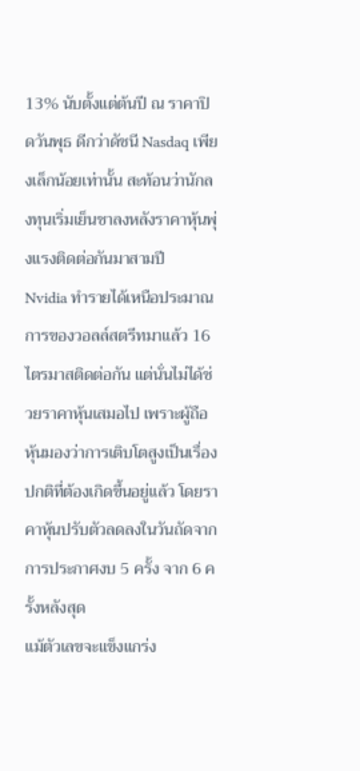13% นับตั้งแต่ต้นปี ณ ราคาปิดวันพุธ ดีกว่าดัชนี Nasdaq เพียงเล็กน้อยเท่านั้น สะท้อนว่านักลงทุนเริ่มเย็นชาลงหลังราคาหุ้นพุ่งแรงติดต่อกันมาสามปี
Nvidia ทำรายได้เหนือประมาณการของวอลล์สตรีทมาแล้ว 16 ไตรมาสติดต่อกัน แต่นั่นไม่ได้ช่วยราคาหุ้นเสมอไป เพราะผู้ถือหุ้นมองว่าการเติบโตสูงเป็นเรื่องปกติที่ต้องเกิดขึ้นอยู่แล้ว โดยราคาหุ้นปรับตัวลดลงในวันถัดจากการประกาศงบ 5 ครั้ง จาก 6 ครั้งหลังสุด
แม้ตัวเลขจะแข็งแกร่ง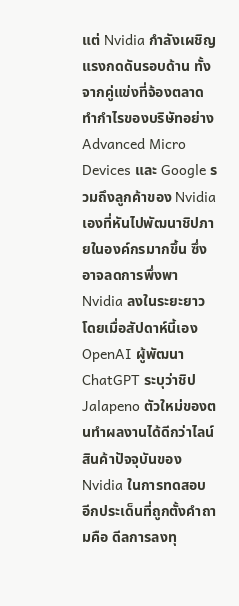แต่ Nvidia กำลังเผชิญแรงกดดันรอบด้าน ทั้งจากคู่แข่งที่จ้องตลาดทำกำไรของบริษัทอย่าง Advanced Micro Devices และ Google รวมถึงลูกค้าของ Nvidia เองที่หันไปพัฒนาชิปภายในองค์กรมากขึ้น ซึ่งอาจลดการพึ่งพา Nvidia ลงในระยะยาว โดยเมื่อสัปดาห์นี้เอง OpenAI ผู้พัฒนา ChatGPT ระบุว่าชิป Jalapeno ตัวใหม่ของตนทำผลงานได้ดีกว่าไลน์สินค้าปัจจุบันของ Nvidia ในการทดสอบ
อีกประเด็นที่ถูกตั้งคำถามคือ ดีลการลงทุ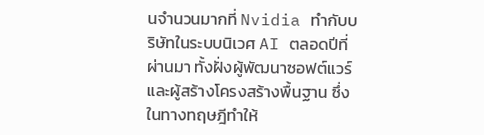นจำนวนมากที่ Nvidia ทำกับบริษัทในระบบนิเวศ AI ตลอดปีที่ผ่านมา ทั้งฝั่งผู้พัฒนาซอฟต์แวร์และผู้สร้างโครงสร้างพื้นฐาน ซึ่งในทางทฤษฎีทำให้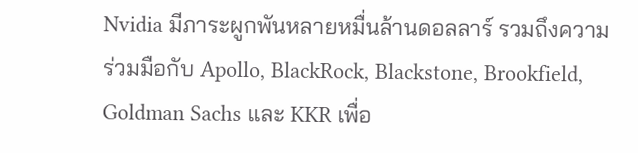Nvidia มีภาระผูกพันหลายหมื่นล้านดอลลาร์ รวมถึงความร่วมมือกับ Apollo, BlackRock, Blackstone, Brookfield, Goldman Sachs และ KKR เพื่อ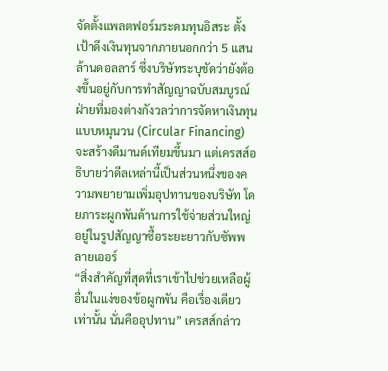จัดตั้งแพลตฟอร์มระดมทุนอิสระ ตั้งเป้าดึงเงินทุนจากภายนอกกว่า 5 แสนล้านดอลลาร์ ซึ่งบริษัทระบุชัดว่ายังต้องขึ้นอยู่กับการทำสัญญาฉบับสมบูรณ์
ฝ่ายที่มองต่างกังวลว่าการจัดหาเงินทุนแบบหมุนวน (Circular Financing) จะสร้างดีมานด์เทียมขึ้นมา แต่เครสส์อธิบายว่าดีลเหล่านี้เป็นส่วนหนึ่งของความพยายามเพิ่มอุปทานของบริษัท โดยภาระผูกพันด้านการใช้จ่ายส่วนใหญ่อยู่ในรูปสัญญาซื้อระยะยาวกับซัพพลายเออร์
“สิ่งสำคัญที่สุดที่เราเข้าไปช่วยเหลือผู้อื่นในแง่ของข้อผูกพัน คือเรื่องเดียวเท่านั้น นั่นคืออุปทาน” เครสส์กล่าว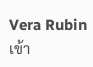Vera Rubin เข้า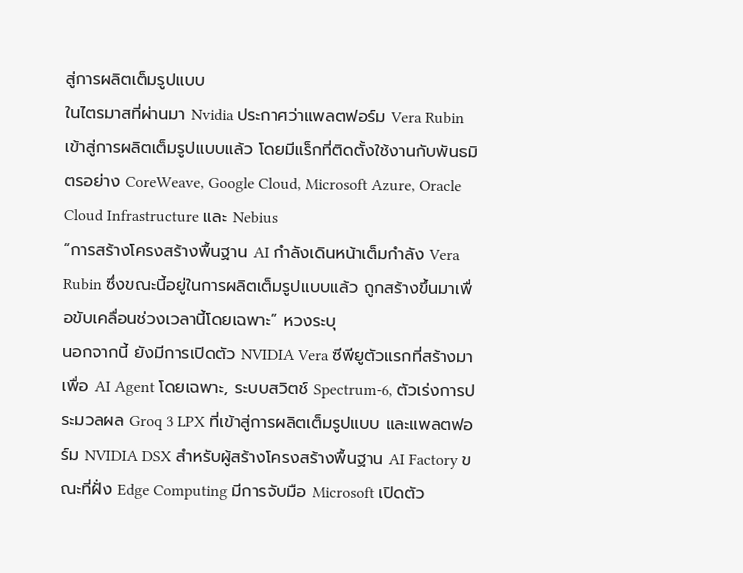สู่การผลิตเต็มรูปแบบ
ในไตรมาสที่ผ่านมา Nvidia ประกาศว่าแพลตฟอร์ม Vera Rubin เข้าสู่การผลิตเต็มรูปแบบแล้ว โดยมีแร็กที่ติดตั้งใช้งานกับพันธมิตรอย่าง CoreWeave, Google Cloud, Microsoft Azure, Oracle Cloud Infrastructure และ Nebius
“การสร้างโครงสร้างพื้นฐาน AI กำลังเดินหน้าเต็มกำลัง Vera Rubin ซึ่งขณะนี้อยู่ในการผลิตเต็มรูปแบบแล้ว ถูกสร้างขึ้นมาเพื่อขับเคลื่อนช่วงเวลานี้โดยเฉพาะ” หวงระบุ
นอกจากนี้ ยังมีการเปิดตัว NVIDIA Vera ซีพียูตัวแรกที่สร้างมาเพื่อ AI Agent โดยเฉพาะ, ระบบสวิตช์ Spectrum-6, ตัวเร่งการประมวลผล Groq 3 LPX ที่เข้าสู่การผลิตเต็มรูปแบบ และแพลตฟอร์ม NVIDIA DSX สำหรับผู้สร้างโครงสร้างพื้นฐาน AI Factory ขณะที่ฝั่ง Edge Computing มีการจับมือ Microsoft เปิดตัว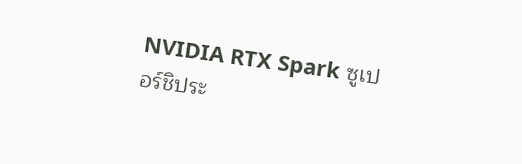NVIDIA RTX Spark ซูเปอร์ชิประ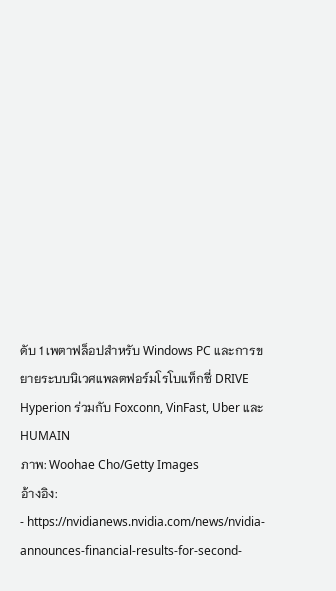ดับ 1 เพตาฟล็อปสำหรับ Windows PC และการขยายระบบนิเวศแพลตฟอร์มโรโบแท็กซี่ DRIVE Hyperion ร่วมกับ Foxconn, VinFast, Uber และ HUMAIN
ภาพ: Woohae Cho/Getty Images
อ้างอิง:
- https://nvidianews.nvidia.com/news/nvidia-announces-financial-results-for-second-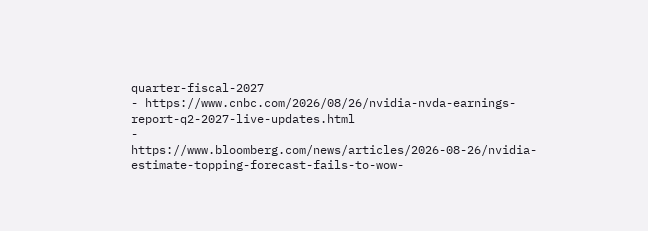quarter-fiscal-2027
- https://www.cnbc.com/2026/08/26/nvidia-nvda-earnings-report-q2-2027-live-updates.html
- https://www.bloomberg.com/news/articles/2026-08-26/nvidia-estimate-topping-forecast-fails-to-wow-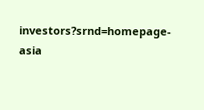investors?srnd=homepage-asia